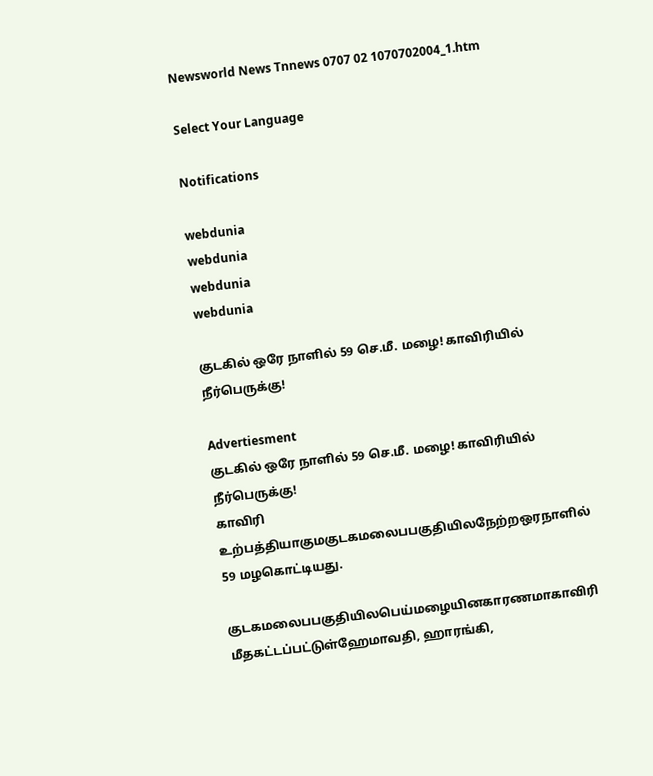Newsworld News Tnnews 0707 02 1070702004_1.htm

Select Your Language

Notifications

webdunia
webdunia
webdunia
webdunia

குடகில் ஒரே நாளில் 59 செ.மீ. மழை! காவிரியில் நீர்பெருக்கு!

Advertiesment
குடகில் ஒரே நாளில் 59 செ.மீ. மழை! காவிரியில் நீர்பெருக்கு!
காவிரி உற்பத்தியாகுமகுடகமலைபபகுதியிலநேற்றஒரநாளில் 59 மழகொட்டியது.

குடகமலைபபகுதியிலபெய்மழையினகாரணமாகாவிரி மீதகட்டப்பட்டுள்ஹேமாவதி, ஹாரங்கி,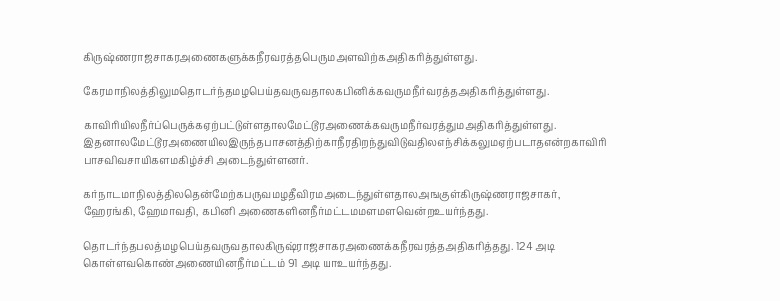கிருஷ்ணராஜசாகரஅணைகளுக்கநீரவரத்தபெருமஅளவிற்கஅதிகரித்துள்ளது.

கேரமாநிலத்திலுமதொடர்ந்தமழபெய்தவருவதாலகபினிக்கவருமநீர்வரத்தஅதிகரித்துள்ளது.

காவிரியிலநீர்ப்பெருக்கஏற்பட்டுள்ளதாலமேட்டூரஅணைக்கவருமநீர்வரத்துமஅதிகரித்துள்ளது. இதனாலமேட்டூரஅணையிலஇருந்தபாசனத்திற்காநீரதிறந்துவிடுவதிலஎந்சிக்கலுமஏற்படாதஎன்றகாவிரி பாசவிவசாயிகளமகிழ்ச்சி அடைந்துள்ளனர்.

கர்நாடமாநிலத்திலதென்மேற்கபருவமழதீவிரமஅடைந்துள்ளதாலஅஙகுள்கிருஷ்ணராஜசாகர், ஹேரங்கி, ஹேமாவதி, கபினி அணைகளினநீர்மட்டமமளமளவென்றஉயர்ந்தது.

தொடர்ந்தபலத்மழபெய்தவருவதாலகிருஷ்ராஜசாகரஅணைக்கநீரவரத்தஅதிகரித்தது. 124 அடி கொள்ளவகொண்அணையினநீர்மட்டம் 91 அடி யாஉயர்ந்தது.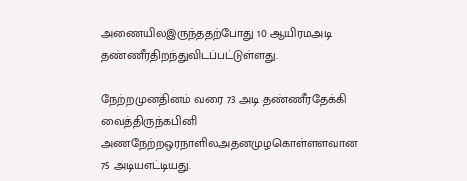அணையிலஇருந்ததற்போது 10 ஆயிரமஅடி தண்ணீரதிறந்துவிடப்பட்டுள்ளது.

நேற்றமுனதினம் வரை 73 அடி தண்ணீரதேக்கி வைத்திருந்கபினி அணநேற்றஒரநாளிலஅதனமுழகொள்ளளவான 75 அடியஎட்டியது.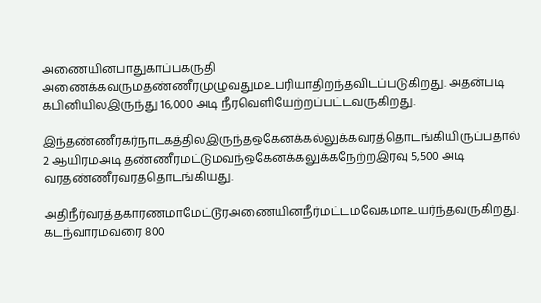அணையினபாதுகாப்பகருதி அணைக்கவருமதண்ணீரமுழுவதுமஉபரியாதிறந்தவிடப்படுகிறது. அதன்படி கபினியிலஇருந்து 16,000 அடி நீரவெளியேற்றப்பட்டவருகிறது.

இந்தண்ணீரகர்நாடகத்திலஇருந்தஒகேனக்கல்லுக்கவரத்தொடங்கியிருப்பதால் 2 ஆயிரமஅடி தண்ணீரமட்டுமவந்ஒகேனக்கலுக்கநேற்றஇரவு 5,500 அடி வரதண்ணீரவரததொடங்கியது.

அதிநீர்வரத்தகாரணமாமேட்டூரஅணையினநீர்மட்டமவேகமாஉயர்ந்தவருகிறது. கடந்வாரமவரை 800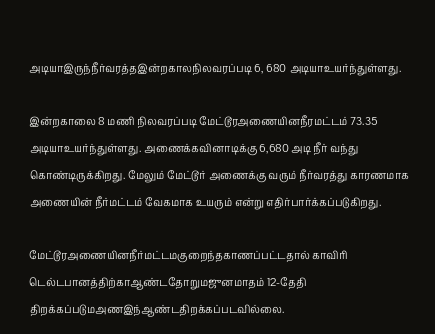அடியாஇருந்நீர்வரத்தஇன்றகாலநிலவரப்படி 6, 680 அடியாஉயர்ந்துள்ளது.

இன்றகாலை 8 மணி நிலவரப்படி மேட்டூரஅணையினநீரமட்டம் 73.35 அடியாஉயர்ந்துள்ளது. அணைக்கவினாடிக்கு 6,680 அடி நீர் வந்து கொண்டிருக்கிறது. மேலும் மேட்டூர் அணைக்கு வரும் நீர்வரத்து காரணமாக அணையின் நீர்மட்டம் வேகமாக உயரும் என்று எதிர்பார்க்கப்படுகிறது.

மேட்டூரஅணையினநீர்மட்டமகுறைந்தகாணப்பட்டதால் காவிரி டெல்டபானத்திற்காஆண்டதோறுமஜுனமாதம் 12-தேதி திறக்கப்படுமஅணஇந்ஆண்டதிறக்கப்படவில்லை.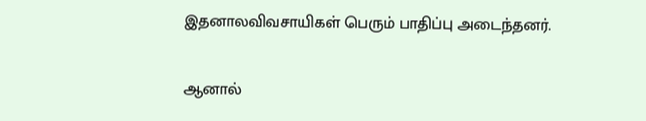இதனாலவிவசாயிகள் பெரும் பாதிப்பு அடைந்தனர்.

ஆனால்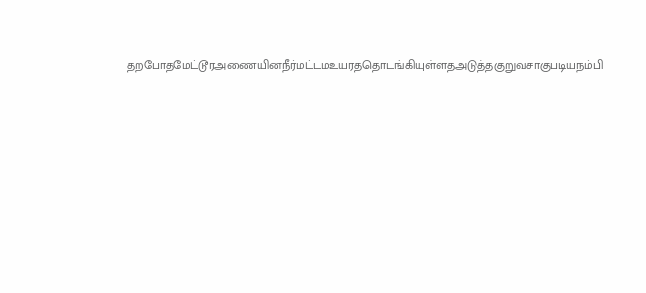தறபோதமேட்டூரஅணையினநீர்மட்டமஉயரததொடங்கியுள்ளதஅடுத்தகுறுவசாகுபடியநம்பி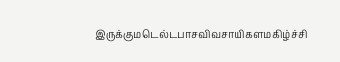இருக்குமடெல்டபாசவிவசாயிகளமகிழ்ச்சி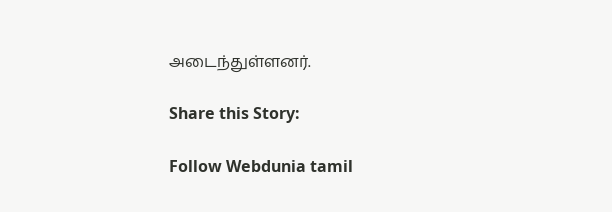அடைந்துள்ளனர்.

Share this Story:

Follow Webdunia tamil